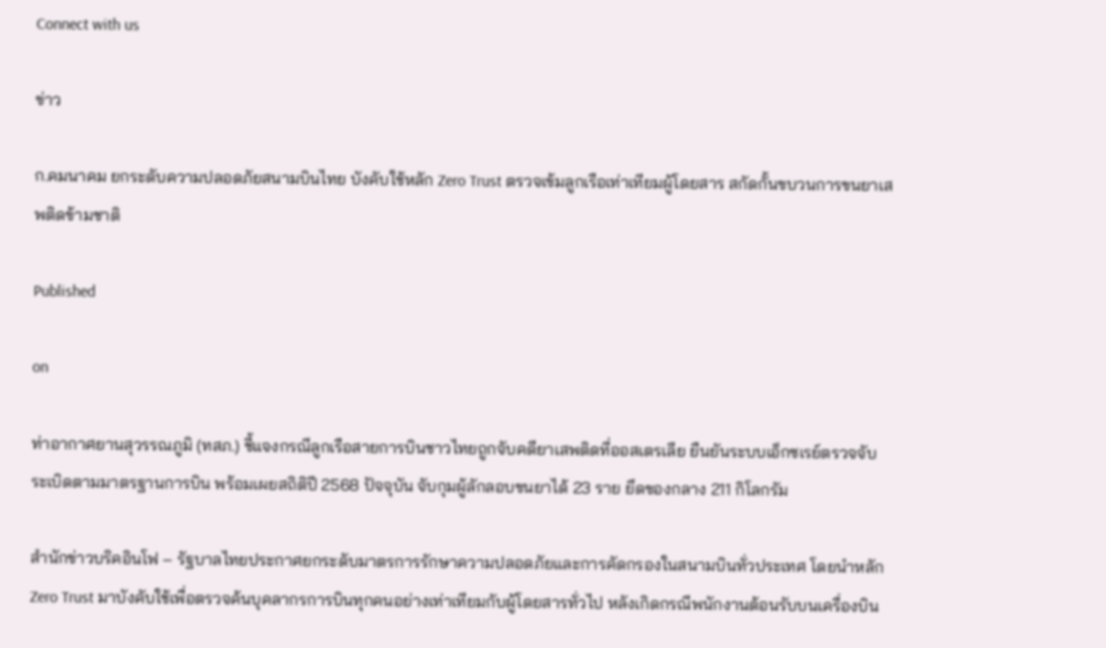Connect with us

ข่าว

ก.คมนาคม ยกระดับความปลอดภัยสนามบินไทย บังคับใช้หลัก Zero Trust ตรวจเข้มลูกเรือเท่าเทียมผู้โดยสาร สกัดกั้นขบวนการขนยาเสพติดข้ามชาติ

Published

on

ท่าอากาศยานสุวรรณภูมิ (ทสภ.) ชี้แจงกรณีลูกเรือสายการบินชาวไทยถูกจับคดียาเสพติดที่ออสเตรเลีย ยืนยันระบบเอ็กซเรย์ตรวจจับระเบิดตามมาตรฐานการบิน พร้อมเผยสถิติปี 2568 ปัจจุบัน จับกุมผู้ลักลอบขนยาได้ 23 ราย ยึดของกลาง 211 กิโลกรัม

สำนักข่าวบริคอินโฟ – รัฐบาลไทยประกาศยกระดับมาตรการรักษาความปลอดภัยและการคัดกรองในสนามบินทั่วประเทศ โดยนำหลัก Zero Trust มาบังคับใช้เพื่อตรวจค้นบุคลากรการบินทุกคนอย่างเท่าเทียมกับผู้โดยสารทั่วไป หลังเกิดกรณีพนักงานต้อนรับบนเครื่องบิน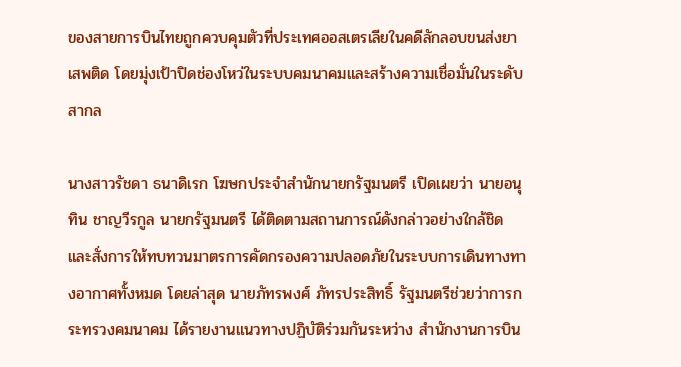ของสายการบินไทยถูกควบคุมตัวที่ประเทศออสเตรเลียในคดีลักลอบขนส่งยาเสพติด โดยมุ่งเป้าปิดช่องโหว่ในระบบคมนาคมและสร้างความเชื่อมั่นในระดับสากล

นางสาวรัชดา ธนาดิเรก โฆษกประจำสำนักนายกรัฐมนตรี เปิดเผยว่า นายอนุทิน ชาญวีรกูล นายกรัฐมนตรี ได้ติดตามสถานการณ์ดังกล่าวอย่างใกล้ชิด และสั่งการให้ทบทวนมาตรการคัดกรองความปลอดภัยในระบบการเดินทางทางอากาศทั้งหมด โดยล่าสุด นายภัทรพงศ์ ภัทรประสิทธิ์ รัฐมนตรีช่วยว่าการกระทรวงคมนาคม ได้รายงานแนวทางปฏิบัติร่วมกันระหว่าง สำนักงานการบิน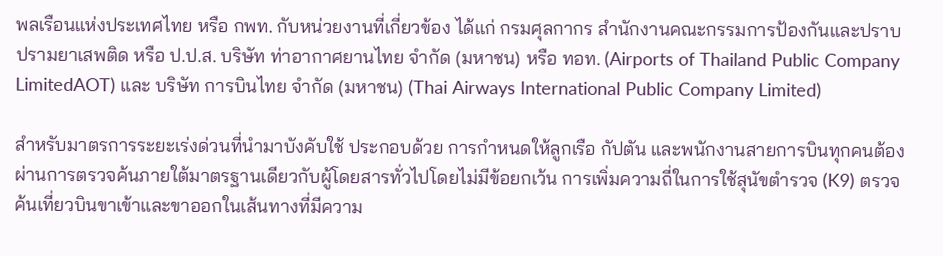พลเรือนแห่งประเทศไทย หรือ กพท. กับหน่วยงานที่เกี่ยวข้อง ได้แก่ กรมศุลกากร สำนักงานคณะกรรมการป้องกันและปราบปรามยาเสพติด หรือ ป.ป.ส. บริษัท ท่าอากาศยานไทย จำกัด (มหาชน) หรือ ทอท. (Airports of Thailand Public Company LimitedAOT) และ บริษัท การบินไทย จำกัด (มหาชน) (Thai Airways International Public Company Limited)

สำหรับมาตรการระยะเร่งด่วนที่นำมาบังคับใช้ ประกอบด้วย การกำหนดให้ลูกเรือ กัปตัน และพนักงานสายการบินทุกคนต้องผ่านการตรวจค้นภายใต้มาตรฐานเดียวกับผู้โดยสารทั่วไปโดยไม่มีข้อยกเว้น การเพิ่มความถี่ในการใช้สุนัขตำรวจ (K9) ตรวจค้นเที่ยวบินขาเข้าและขาออกในเส้นทางที่มีความ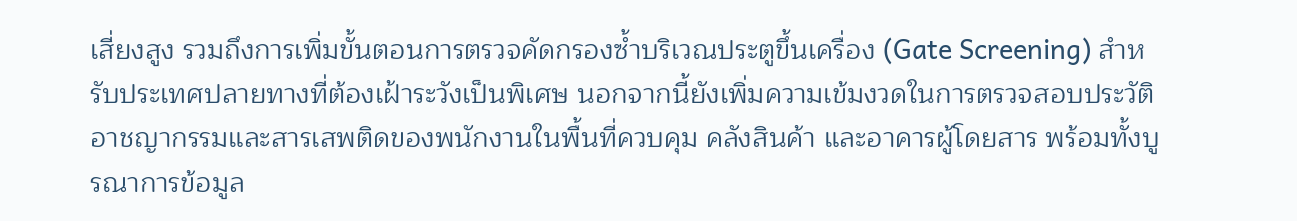เสี่ยงสูง รวมถึงการเพิ่มขั้นตอนการตรวจคัดกรองซ้ำบริเวณประตูขึ้นเครื่อง (Gate Screening) สำหรับประเทศปลายทางที่ต้องเฝ้าระวังเป็นพิเศษ นอกจากนี้ยังเพิ่มความเข้มงวดในการตรวจสอบประวัติอาชญากรรมและสารเสพติดของพนักงานในพื้นที่ควบคุม คลังสินค้า และอาคารผู้โดยสาร พร้อมทั้งบูรณาการข้อมูล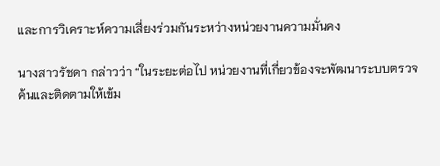และการวิเคราะห์ความเสี่ยงร่วมกันระหว่างหน่วยงานความมั่นคง

นางสาวรัชดา กล่าวว่า “ในระยะต่อไป หน่วยงานที่เกี่ยวข้องจะพัฒนาระบบตรวจค้นและติดตามให้เข้ม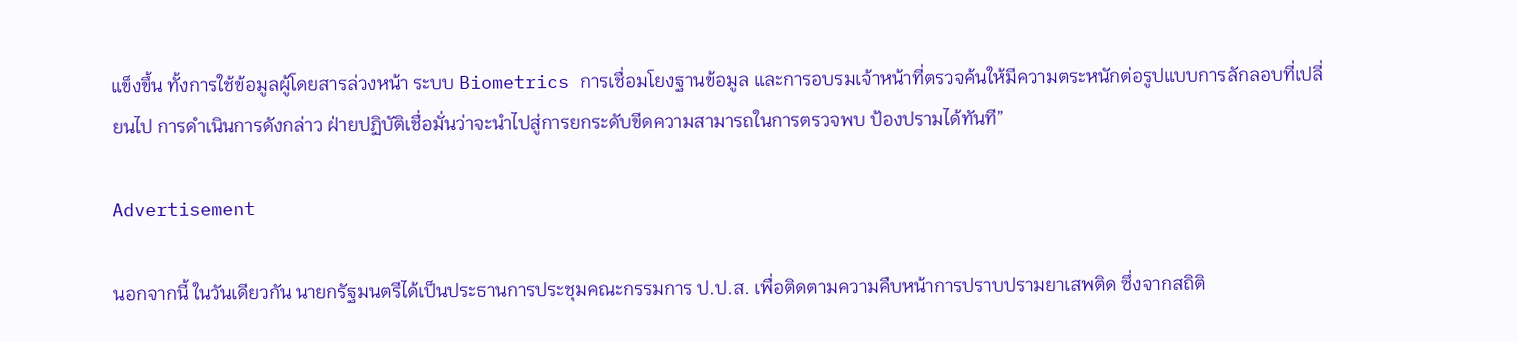แข็งขึ้น ทั้งการใช้ข้อมูลผู้โดยสารล่วงหน้า ระบบ Biometrics การเชื่อมโยงฐานข้อมูล และการอบรมเจ้าหน้าที่ตรวจค้นให้มีความตระหนักต่อรูปแบบการลักลอบที่เปลี่ยนไป การดำเนินการดังกล่าว ฝ่ายปฏิบัติเชื่อมั่นว่าจะนำไปสู่การยกระดับขีดความสามารถในการตรวจพบ ป้องปรามได้ทันที”

Advertisement

นอกจากนี้ ในวันเดียวกัน นายกรัฐมนตรีได้เป็นประธานการประชุมคณะกรรมการ ป.ป.ส. เพื่อติดตามความคืบหน้าการปราบปรามยาเสพติด ซึ่งจากสถิติ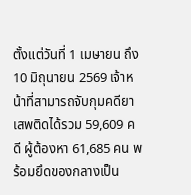ตั้งแต่วันที่ 1 เมษายน ถึง 10 มิถุนายน 2569 เจ้าหน้าที่สามารถจับกุมคดียาเสพติดได้รวม 59,609 คดี ผู้ต้องหา 61,685 คน พร้อมยึดของกลางเป็น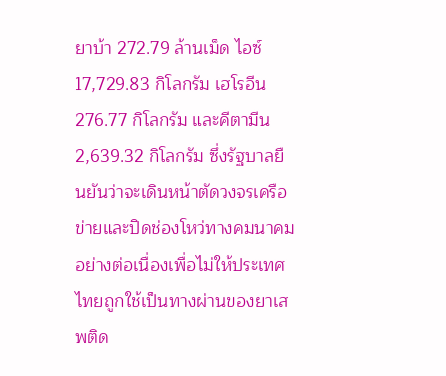ยาบ้า 272.79 ล้านเม็ด ไอซ์ 17,729.83 กิโลกรัม เฮโรอีน 276.77 กิโลกรัม และคีตามีน 2,639.32 กิโลกรัม ซึ่งรัฐบาลยืนยันว่าจะเดินหน้าตัดวงจรเครือข่ายและปิดช่องโหว่ทางคมนาคมอย่างต่อเนื่องเพื่อไม่ให้ประเทศไทยถูกใช้เป็นทางผ่านของยาเสพติด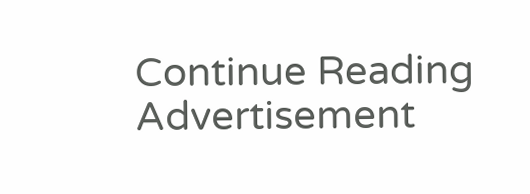Continue Reading
Advertisement